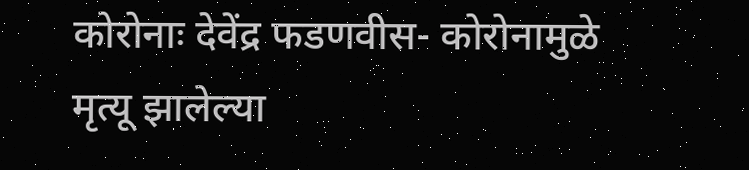कोरोनाः देवेंद्र फडणवीस- कोरोनामुळे मृत्यू झालेल्या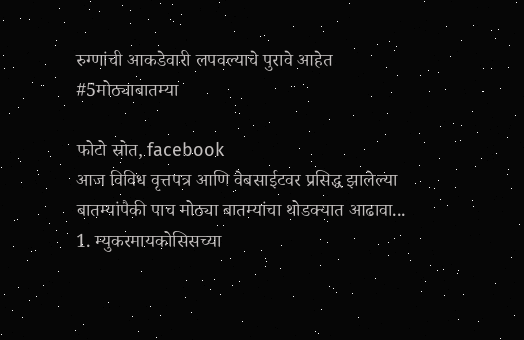रुग्णांची आकडेवारी लपवल्याचे पुरावे आहेत #5मोठ्याबातम्या

फोटो स्रोत, facebook
आज विविध वृत्तपत्र आणि वेबसाईटवर प्रसिद्ध झालेल्या बातम्यांपैकी पाच मोठ्या बातम्यांचा थोडक्यात आढावा...
1. म्युकरमायकोसिसच्या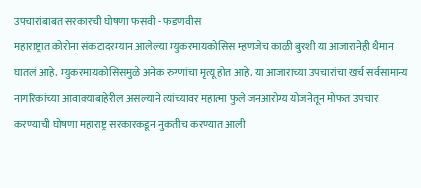उपचारांबाबत सरकारची घोषणा फसवी - फडणवीस
महाराष्ट्रात कोरोना संकटादरम्यान आलेल्या म्युकरमायकोसिस म्हणजेच काळी बुरशी या आजारानेही थैमान घातलं आहे. म्युकरमायकोसिसमुळे अनेक रुग्णांचा मृत्यू होत आहे. या आजाराच्या उपचारांचा खर्च सर्वसामान्य नागरिकांच्या आवाक्याबाहेरील असल्याने त्यांच्यावर महात्मा फुले जनआरोग्य योजनेतून मोफत उपचार करण्याची घोषणा महाराष्ट्र सरकारकडून नुकतीच करण्यात आली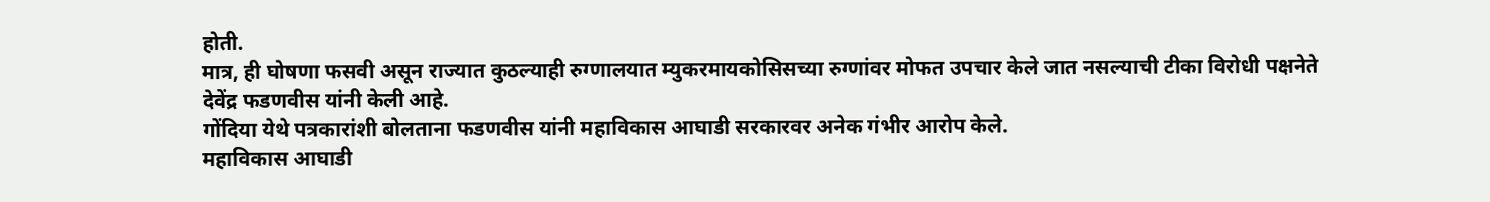होती.
मात्र, ही घोषणा फसवी असून राज्यात कुठल्याही रुग्णालयात म्युकरमायकोसिसच्या रुग्णांवर मोफत उपचार केले जात नसल्याची टीका विरोधी पक्षनेते देवेंद्र फडणवीस यांनी केली आहे.
गोंदिया येथे पत्रकारांशी बोलताना फडणवीस यांनी महाविकास आघाडी सरकारवर अनेक गंभीर आरोप केले.
महाविकास आघाडी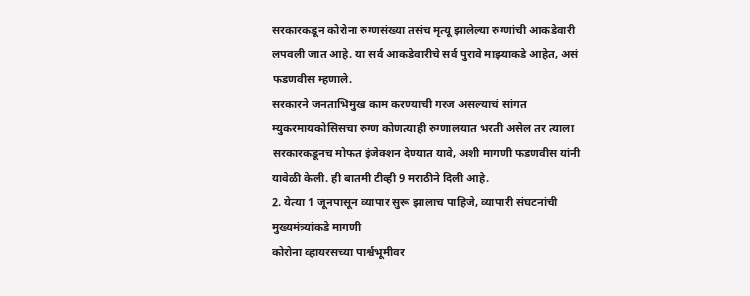सरकारकडून कोरोना रुग्णसंख्या तसंच मृत्यू झालेल्या रुग्णांची आकडेवारी लपवली जात आहे. या सर्व आकडेवारीचे सर्व पुरावे माझ्याकडे आहेत, असं फडणवीस म्हणाले.
सरकारने जनताभिमुख काम करण्याची गरज असल्याचं सांगत म्युकरमायकोसिसचा रुग्ण कोणत्याही रुग्णालयात भरती असेल तर त्याला सरकारकडूनच मोफत इंजेक्शन देण्यात यावे, अशी मागणी फडणवीस यांनी यावेळी केली. ही बातमी टीव्ही 9 मराठीने दिली आहे.
2. येत्या 1 जूनपासून व्यापार सुरू झालाच पाहिजे, व्यापारी संघटनांची मुख्यमंत्र्यांकडे मागणी
कोरोना व्हायरसच्या पार्श्वभूमीवर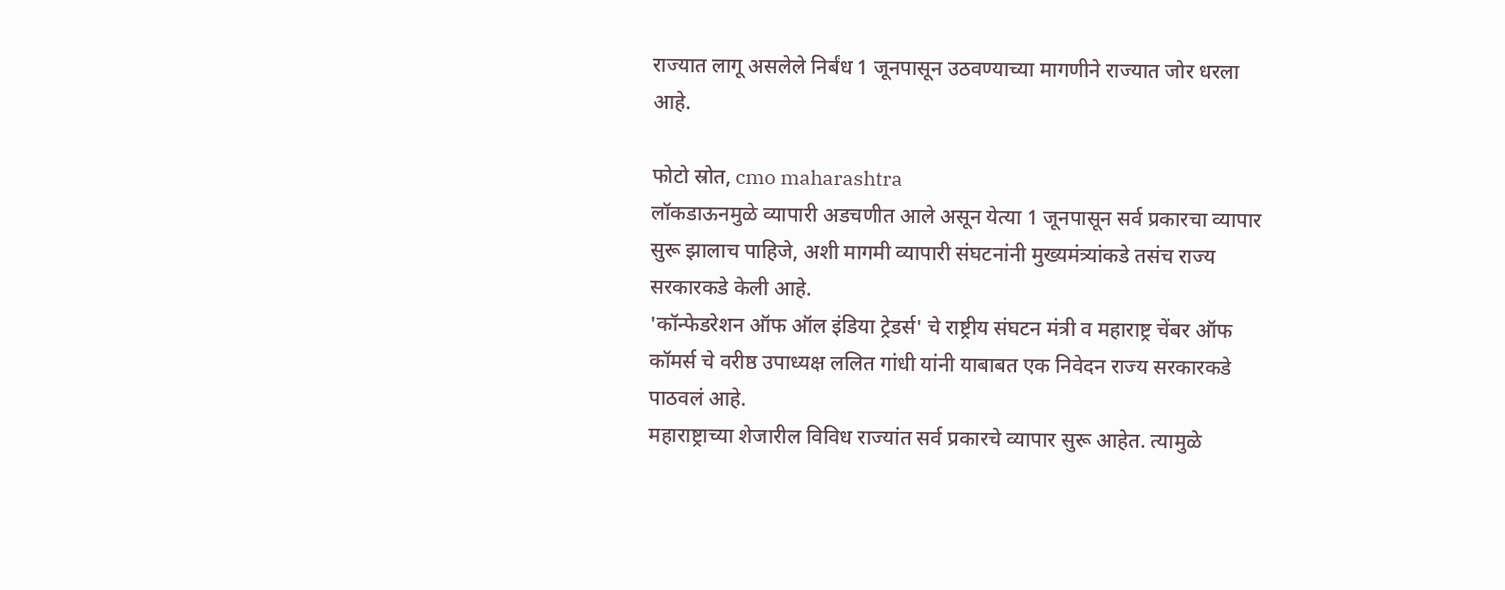राज्यात लागू असलेले निर्बंध 1 जूनपासून उठवण्याच्या मागणीने राज्यात जोर धरला आहे.

फोटो स्रोत, cmo maharashtra
लॉकडाऊनमुळे व्यापारी अडचणीत आले असून येत्या 1 जूनपासून सर्व प्रकारचा व्यापार सुरू झालाच पाहिजे, अशी मागमी व्यापारी संघटनांनी मुख्यमंत्र्यांकडे तसंच राज्य सरकारकडे केली आहे.
'कॉन्फेडरेशन ऑफ ऑल इंडिया ट्रेडर्स' चे राष्ट्रीय संघटन मंत्री व महाराष्ट्र चेंबर ऑफ कॉमर्स चे वरीष्ठ उपाध्यक्ष ललित गांधी यांनी याबाबत एक निवेदन राज्य सरकारकडे पाठवलं आहे.
महाराष्ट्राच्या शेजारील विविध राज्यांत सर्व प्रकारचे व्यापार सुरू आहेत. त्यामुळे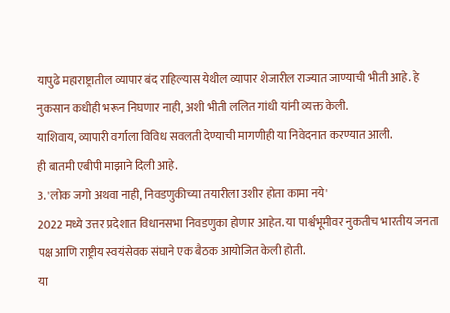यापुढे महाराष्ट्रातील व्यापार बंद राहिल्यास येथील व्यापार शेजारील राज्यात जाण्याची भीती आहे. हे नुकसान कधीही भरून निघणार नाही, अशी भीती ललित गांधी यांनी व्यक्त केली.
याशिवाय, व्यापारी वर्गाला विविध सवलती देण्याची मागणीही या निवेदनात करण्यात आली.
ही बातमी एबीपी माझाने दिली आहे.
3. 'लोक जगो अथवा नाही, निवडणुकीच्या तयारीला उशीर होता कामा नये'
2022 मध्ये उत्तर प्रदेशात विधानसभा निवडणुका होणार आहेत. या पार्श्वभूमीवर नुकतीच भारतीय जनता पक्ष आणि राष्ट्रीय स्वयंसेवक संघाने एक बैठक आयोजित केली होती.
या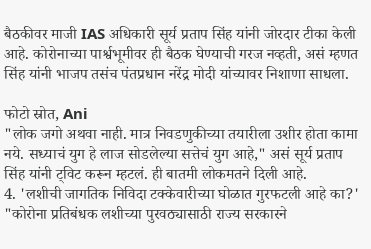बैठकीवर माजी IAS अधिकारी सूर्य प्रताप सिंह यांनी जोरदार टीका केली आहे. कोरोनाच्या पार्श्वभूमीवर ही बैठक घेण्याची गरज नव्हती, असं म्हणत सिंह यांनी भाजप तसंच पंतप्रधान नरेंद्र मोदी यांच्यावर निशाणा साधला.

फोटो स्रोत, Ani
"लोक जगो अथवा नाही. मात्र निवडणुकीच्या तयारीला उशीर होता कामा नये. सध्याचं युग हे लाज सोडलेल्या सत्तेचं युग आहे," असं सूर्य प्रताप सिंह यांनी ट्विट करून म्हटलं. ही बातमी लोकमतने दिली आहे.
4. 'लशीची जागतिक निविदा टक्केवारीच्या घोळात गुरफटली आहे का?'
"कोरोना प्रतिबंधक लशीच्या पुरवठ्यासाठी राज्य सरकारने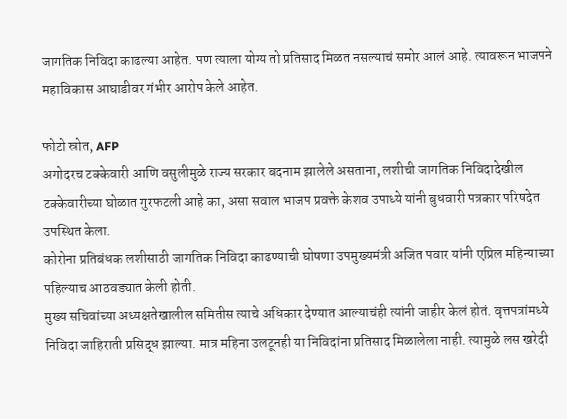जागतिक निविदा काढल्या आहेत. पण त्याला योग्य तो प्रतिसाद मिळत नसल्याचं समोर आलं आहे. त्यावरून भाजपने महाविकास आघाडीवर गंभीर आरोप केले आहेत.

फोटो स्रोत, AFP
अगोदरच टक्केवारी आणि वसुलीमुळे राज्य सरकार बदनाम झालेले असताना, लशीची जागतिक निविदादेखील टक्केवारीच्या घोळात गुरफटली आहे का, असा सवाल भाजप प्रवक्ते केशव उपाध्ये यांनी बुधवारी पत्रकार परिषदेत उपस्थित केला.
कोरोना प्रतिबंधक लशीसाठी जागतिक निविदा काढण्याची घोषणा उपमुख्यमंत्री अजित पवार यांनी एप्रिल महिन्याच्या पहिल्याच आठवड्यात केली होती.
मुख्य सचिवांच्या अध्यक्षतेखालील समितीस त्याचे अधिकार देण्यात आल्याचंही त्यांनी जाहीर केलं होतं. वृत्तपत्रांमध्ये निविदा जाहिराती प्रसिद्ध झाल्या. मात्र महिना उलटूनही या निविदांना प्रतिसाद मिळालेला नाही. त्यामुळे लस खरेदी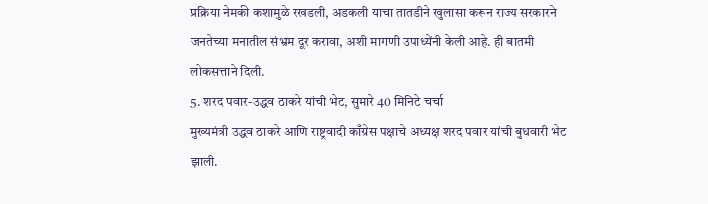प्रक्रिया नेमकी कशामुळे रखडली, अडकली याचा तातडीने खुलासा करून राज्य सरकारने जनतेच्या मनातील संभ्रम दूर करावा, अशी मागणी उपाध्येंनी केली आहे. ही बातमी लोकसत्ताने दिली.
5. शरद पवार-उद्धव ठाकरे यांची भेट, सुमारे 40 मिनिटे चर्चा
मुख्यमंत्री उद्धव ठाकरे आणि राष्ट्रवादी काँग्रेस पक्षाचे अध्यक्ष शरद पवार यांची बुधवारी भेट झाली.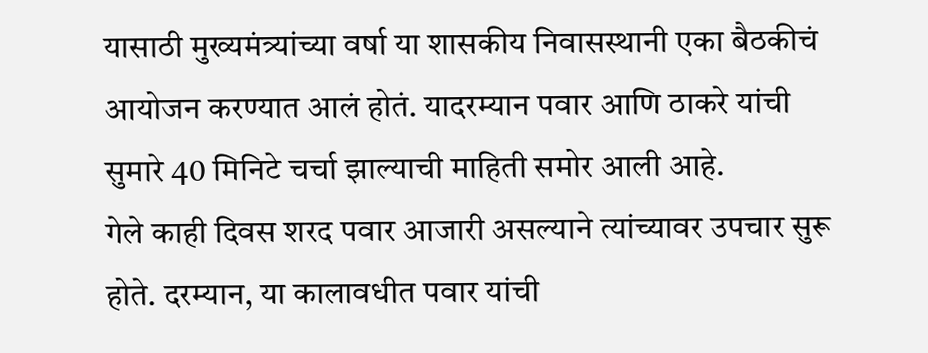यासाठी मुख्यमंत्र्यांच्या वर्षा या शासकीय निवासस्थानी एका बैठकीचं आयोजन करण्यात आलं होतं. यादरम्यान पवार आणि ठाकरे यांची सुमारे 40 मिनिटे चर्चा झाल्याची माहिती समोर आली आहे.
गेले काही दिवस शरद पवार आजारी असल्याने त्यांच्यावर उपचार सुरू होते. दरम्यान, या कालावधीत पवार यांची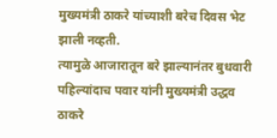मुख्यमंत्री ठाकरे यांच्याशी बरेच दिवस भेट झाली नव्हती.
त्यामुळे आजारातून बरे झाल्यानंतर बुधवारी पहिल्यांदाच पवार यांनी मुख्यमंत्री उद्धव ठाकरे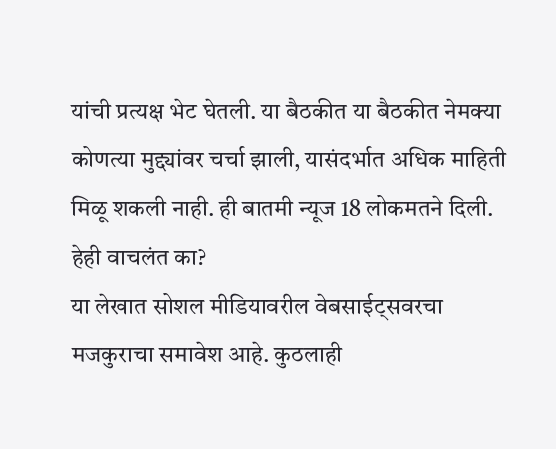यांची प्रत्यक्ष भेट घेतली. या बैठकीत या बैठकीत नेमक्या कोणत्या मुद्द्यांवर चर्चा झाली, यासंदर्भात अधिक माहिती मिळू शकली नाही. ही बातमी न्यूज 18 लोकमतने दिली.
हेही वाचलंत का?
या लेखात सोशल मीडियावरील वेबसाईट्सवरचा मजकुराचा समावेश आहे. कुठलाही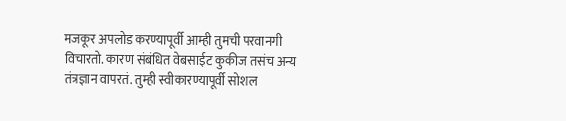मजकूर अपलोड करण्यापूर्वी आम्ही तुमची परवानगी विचारतो. कारण संबंधित वेबसाईट कुकीज तसंच अन्य तंत्रज्ञान वापरतं. तुम्ही स्वीकारण्यापूर्वी सोशल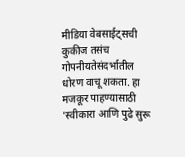मीडिया वेबसाईट्सची कुकीज तसंच गोपनीयतेसंदर्भातील धोरण वाचू शकता. हा मजकूर पाहण्यासाठी 'स्वीकारा आणि पुढे सुरू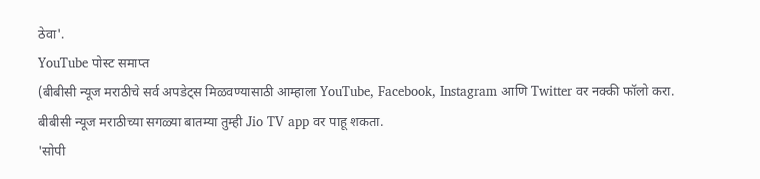ठेवा'.
YouTube पोस्ट समाप्त
(बीबीसी न्यूज मराठीचे सर्व अपडेट्स मिळवण्यासाठी आम्हाला YouTube, Facebook, Instagram आणि Twitter वर नक्की फॉलो करा.
बीबीसी न्यूज मराठीच्या सगळ्या बातम्या तुम्ही Jio TV app वर पाहू शकता.
'सोपी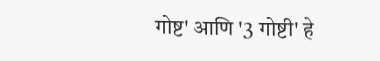गोष्ट' आणि '3 गोष्टी' हे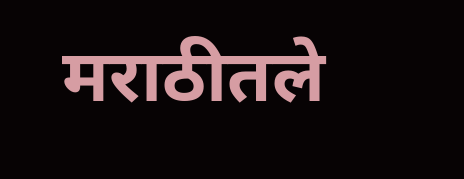मराठीतले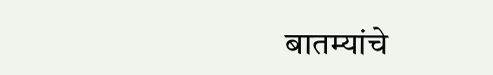बातम्यांचे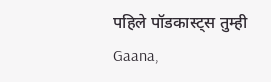पहिले पॉडकास्ट्स तुम्ही Gaana,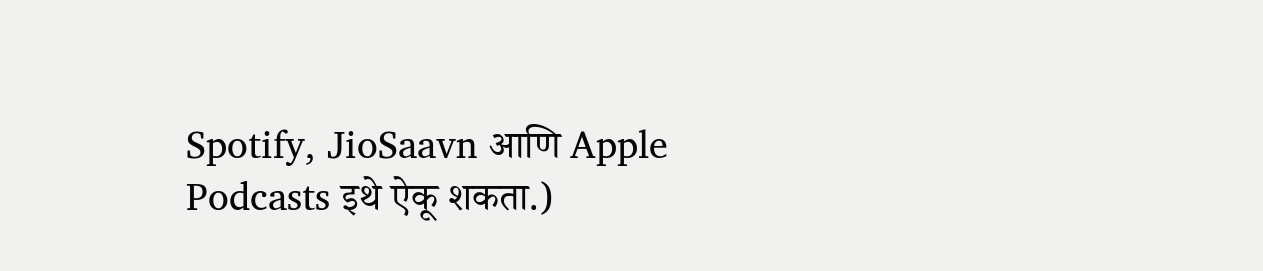Spotify, JioSaavn आणि Apple Podcasts इथे ऐकू शकता.)